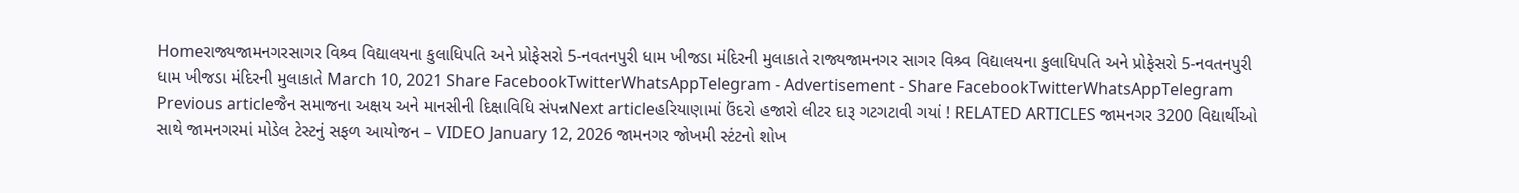Homeરાજ્યજામનગરસાગર વિશ્ર્વ વિદ્યાલયના કુલાધિપતિ અને પ્રોફેસરો 5-નવતનપુરી ધામ ખીજડા મંદિરની મુલાકાતે રાજ્યજામનગર સાગર વિશ્ર્વ વિદ્યાલયના કુલાધિપતિ અને પ્રોફેસરો 5-નવતનપુરી ધામ ખીજડા મંદિરની મુલાકાતે March 10, 2021 Share FacebookTwitterWhatsAppTelegram - Advertisement - Share FacebookTwitterWhatsAppTelegram Previous articleજૈન સમાજના અક્ષય અને માનસીની દિક્ષાવિધિ સંપન્નNext articleહરિયાણામાં ઉંદરો હજારો લીટર દારૂ ગટગટાવી ગયાં ! RELATED ARTICLES જામનગર 3200 વિદ્યાર્થીઓ સાથે જામનગરમાં મોડેલ ટેસ્ટનું સફળ આયોજન – VIDEO January 12, 2026 જામનગર જોખમી સ્ટંટનો શોખ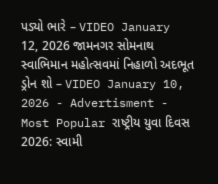પડ્યો ભારે – VIDEO January 12, 2026 જામનગર સોમનાથ સ્વાભિમાન મહોત્સવમાં નિહાળો અદભૂત ડ્રોન શો – VIDEO January 10, 2026 - Advertisment - Most Popular રાષ્ટ્રીય યુવા દિવસ 2026: સ્વામી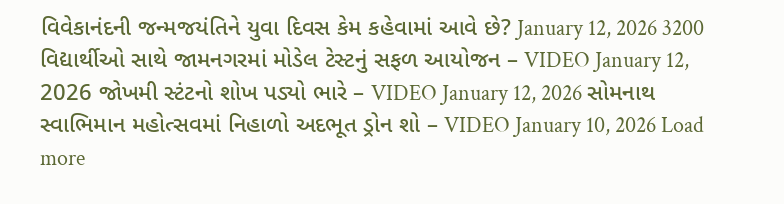વિવેકાનંદની જન્મજયંતિને યુવા દિવસ કેમ કહેવામાં આવે છે? January 12, 2026 3200 વિદ્યાર્થીઓ સાથે જામનગરમાં મોડેલ ટેસ્ટનું સફળ આયોજન – VIDEO January 12, 2026 જોખમી સ્ટંટનો શોખ પડ્યો ભારે – VIDEO January 12, 2026 સોમનાથ સ્વાભિમાન મહોત્સવમાં નિહાળો અદભૂત ડ્રોન શો – VIDEO January 10, 2026 Load more